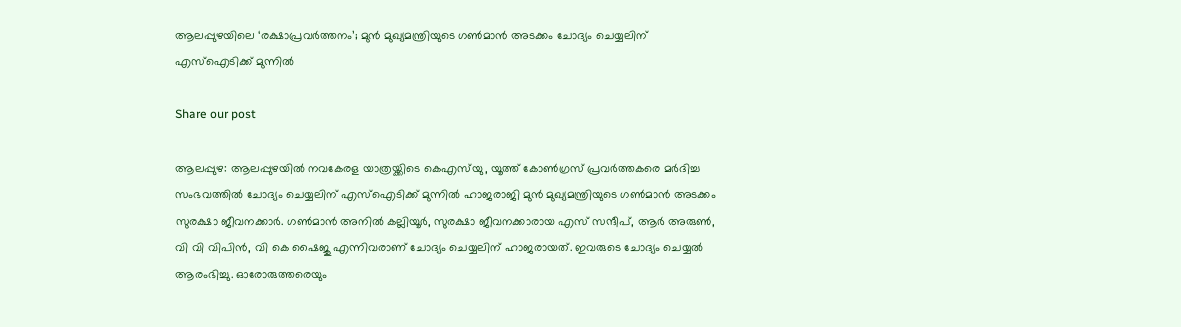ആലപ്പുഴയിലെ ‘രക്ഷാപ്രവര്‍ത്തനം’; മുന്‍ മുഖ്യമന്ത്രിയുടെ ഗണ്‍മാന്‍ അടക്കം ചോദ്യം ചെയ്യലിന് എസ്‌ഐടിക്ക് മുന്നില്‍

Share our post

ആലപ്പുഴ: ആലപ്പുഴയില്‍ നവകേരള യാത്രയ്ക്കിടെ കെഎസ്‌യു, യൂത്ത് കോണ്‍ഗ്രസ് പ്രവര്‍ത്തകരെ മര്‍ദിച്ച സംഭവത്തില്‍ ചോദ്യം ചെയ്യലിന് എസ്‌ഐടിക്ക് മുന്നില്‍ ഹാജരാജി മുന്‍ മുഖ്യമന്ത്രിയുടെ ഗണ്‍മാന്‍ അടക്കം സുരക്ഷാ ജീവനക്കാര്‍. ഗണ്‍മാന്‍ അനില്‍ കല്ലിയൂര്‍, സുരക്ഷാ ജീവനക്കാരായ എസ് സന്ദീപ്, ആര്‍ അരുണ്‍, വി വി വിപിന്‍, വി കെ ഷൈജു എന്നിവരാണ് ചോദ്യം ചെയ്യലിന് ഹാജരായത്. ഇവരുടെ ചോദ്യം ചെയ്യല്‍ ആരംഭിച്ചു. ഓരോരുത്തരെയും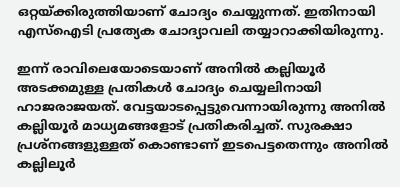ഒറ്റയ്ക്കിരുത്തിയാണ് ചോദ്യം ചെയ്യുന്നത്. ഇതിനായി എസ്‌ഐടി പ്രത്യേക ചോദ്യാവലി തയ്യാറാക്കിയിരുന്നു.

ഇന്ന് രാവിലെയോടെയാണ് അനില്‍ കല്ലിയൂര്‍ അടക്കമുള്ള പ്രതികള്‍ ചോദ്യം ചെയ്യലിനായി ഹാജരാജയത്. വേട്ടയാടപ്പെട്ടുവെന്നായിരുന്നു അനില്‍ കല്ലിയൂര്‍ മാധ്യമങ്ങളോട് പ്രതികരിച്ചത്. സുരക്ഷാ പ്രശ്‌നങ്ങളുള്ളത് കൊണ്ടാണ് ഇടപെട്ടതെന്നും അനില്‍ കല്ലിലൂര്‍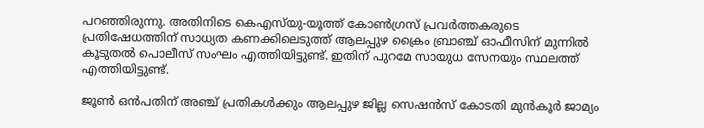പറഞ്ഞിരുന്നു. അതിനിടെ കെഎസ്‌യു-യൂത്ത് കോണ്‍ഗ്രസ് പ്രവര്‍ത്തകരുടെ പ്രതിഷേധത്തിന് സാധ്യത കണക്കിലെടുത്ത് ആലപ്പുഴ ക്രൈം ബ്രാഞ്ച് ഓഫീസിന് മുന്നില്‍ കൂടുതല്‍ പൊലീസ് സംഘം എത്തിയിട്ടുണ്ട്. ഇതിന് പുറമേ സായുധ സേനയും സ്ഥലത്ത് എത്തിയിട്ടുണ്ട്.

ജൂണ്‍ ഒന്‍പതിന് അഞ്ച് പ്രതികള്‍ക്കും ആലപ്പുഴ ജില്ല സെഷന്‍സ് കോടതി മുന്‍കൂര്‍ ജാമ്യം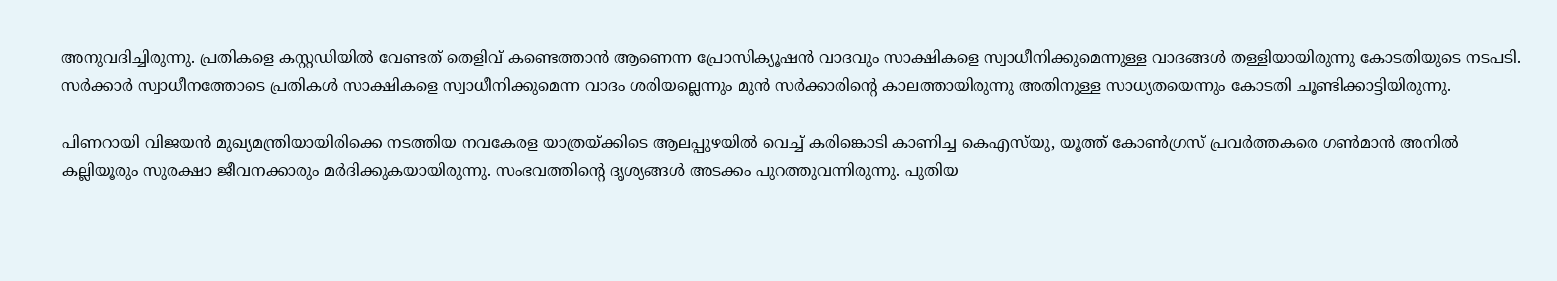അനുവദിച്ചിരുന്നു. പ്രതികളെ കസ്റ്റഡിയില്‍ വേണ്ടത് തെളിവ് കണ്ടെത്താന്‍ ആണെന്ന പ്രോസിക്യൂഷന്‍ വാദവും സാക്ഷികളെ സ്വാധീനിക്കുമെന്നുള്ള വാദങ്ങള്‍ തള്ളിയായിരുന്നു കോടതിയുടെ നടപടി. സര്‍ക്കാര്‍ സ്വാധീനത്തോടെ പ്രതികള്‍ സാക്ഷികളെ സ്വാധീനിക്കുമെന്ന വാദം ശരിയല്ലെന്നും മുന്‍ സര്‍ക്കാരിന്റെ കാലത്തായിരുന്നു അതിനുള്ള സാധ്യതയെന്നും കോടതി ചൂണ്ടിക്കാട്ടിയിരുന്നു.

പിണറായി വിജയന്‍ മുഖ്യമന്ത്രിയായിരിക്കെ നടത്തിയ നവകേരള യാത്രയ്ക്കിടെ ആലപ്പുഴയില്‍ വെച്ച് കരിങ്കൊടി കാണിച്ച കെഎസ്‌യു, യൂത്ത് കോണ്‍ഗ്രസ് പ്രവര്‍ത്തകരെ ഗണ്‍മാന്‍ അനില്‍ കല്ലിയൂരും സുരക്ഷാ ജീവനക്കാരും മര്‍ദിക്കുകയായിരുന്നു. സംഭവത്തിന്റെ ദൃശ്യങ്ങള്‍ അടക്കം പുറത്തുവന്നിരുന്നു. പുതിയ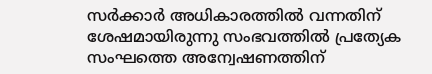സർക്കാർ അധികാരത്തിൽ വന്നതിന് ശേഷമായിരുന്നു സംഭവത്തിൽ പ്രത്യേക സംഘത്തെ അന്വേഷണത്തിന്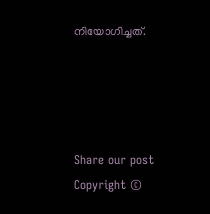നിയോഗിച്ചത്.




Share our post
Copyright ©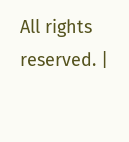All rights reserved. |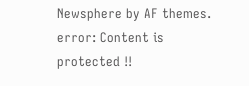Newsphere by AF themes.
error: Content is protected !!